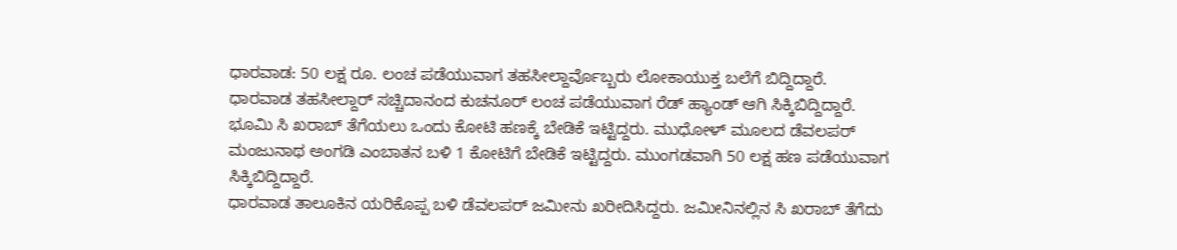ಧಾರವಾಡ: 50 ಲಕ್ಷ ರೂ. ಲಂಚ ಪಡೆಯುವಾಗ ತಹಸೀಲ್ದಾರ್ವೊಬ್ಬರು ಲೋಕಾಯುಕ್ತ ಬಲೆಗೆ ಬಿದ್ದಿದ್ದಾರೆ.
ಧಾರವಾಡ ತಹಸೀಲ್ದಾರ್ ಸಚ್ಚಿದಾನಂದ ಕುಚನೂರ್ ಲಂಚ ಪಡೆಯುವಾಗ ರೆಡ್ ಹ್ಯಾಂಡ್ ಆಗಿ ಸಿಕ್ಕಿಬಿದ್ದಿದ್ದಾರೆ.
ಭೂಮಿ ಸಿ ಖರಾಬ್ ತೆಗೆಯಲು ಒಂದು ಕೋಟಿ ಹಣಕ್ಕೆ ಬೇಡಿಕೆ ಇಟ್ಟಿದ್ದರು. ಮುಧೋಳ್ ಮೂಲದ ಡೆವಲಪರ್ ಮಂಜುನಾಥ ಅಂಗಡಿ ಎಂಬಾತನ ಬಳಿ 1 ಕೋಟಿಗೆ ಬೇಡಿಕೆ ಇಟ್ಟಿದ್ದರು. ಮುಂಗಡವಾಗಿ 50 ಲಕ್ಷ ಹಣ ಪಡೆಯುವಾಗ ಸಿಕ್ಕಿಬಿದ್ದಿದ್ದಾರೆ.
ಧಾರವಾಡ ತಾಲೂಕಿನ ಯರಿಕೊಪ್ಪ ಬಳಿ ಡೆವಲಪರ್ ಜಮೀನು ಖರೀದಿಸಿದ್ದರು. ಜಮೀನಿನಲ್ಲಿನ ಸಿ ಖರಾಬ್ ತೆಗೆದು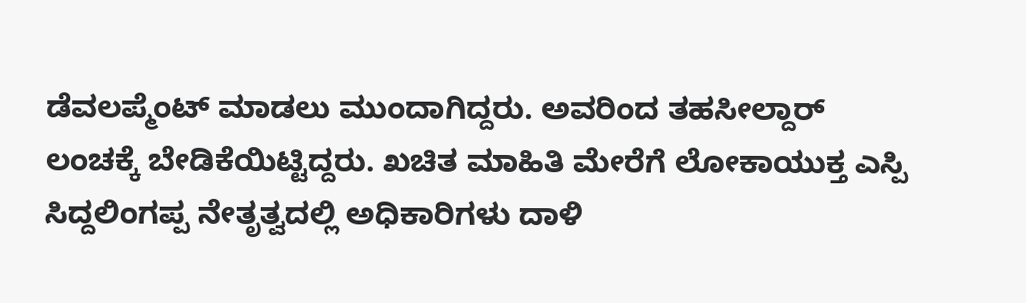ಡೆವಲಪ್ಮೆಂಟ್ ಮಾಡಲು ಮುಂದಾಗಿದ್ದರು. ಅವರಿಂದ ತಹಸೀಲ್ದಾರ್ ಲಂಚಕ್ಕೆ ಬೇಡಿಕೆಯಿಟ್ಟಿದ್ದರು. ಖಚಿತ ಮಾಹಿತಿ ಮೇರೆಗೆ ಲೋಕಾಯುಕ್ತ ಎಸ್ಪಿ ಸಿದ್ದಲಿಂಗಪ್ಪ ನೇತೃತ್ವದಲ್ಲಿ ಅಧಿಕಾರಿಗಳು ದಾಳಿ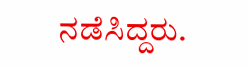ನಡೆಸಿದ್ದರು.